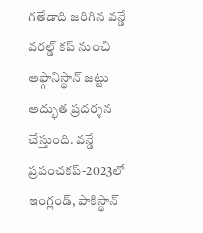గతేడాది జరిగిన వన్డే వరల్డ్ కప్ నుంచి అఫ్గానిస్థాన్ జట్టు అద్భుత ప్రదర్శన చేస్తుంది. వన్డే ప్రపంచకప్-2023లో ఇంగ్లండ్, పాకిస్థాన్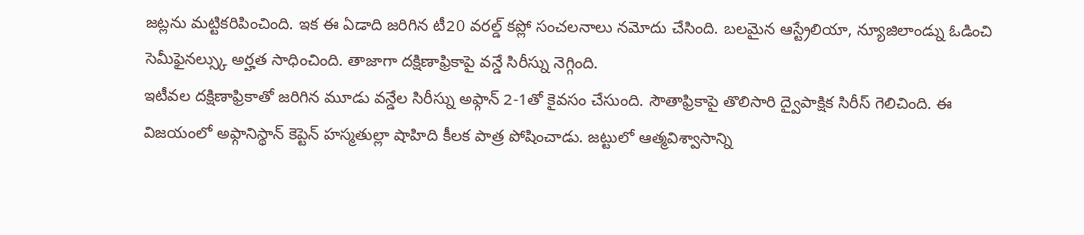జట్లను మట్టికరిపించింది. ఇక ఈ ఏడాది జరిగిన టీ20 వరల్డ్ కప్లో సంచలనాలు నమోదు చేసింది. బలమైన ఆస్ట్రేలియా, న్యూజిలాండ్ను ఓడించి సెమీఫైనల్స్కు అర్హత సాధించింది. తాజాగా దక్షిణాఫ్రికాపై వన్డే సిరీస్ను నెగ్గింది.
ఇటీవల దక్షిణాఫ్రికాతో జరిగిన మూడు వన్డేల సిరీస్ను అఫ్గాన్ 2-1తో కైవసం చేసుంది. సౌతాఫ్రికాపై తొలిసారి ద్వైపాక్షిక సిరీస్ గెలిచింది. ఈ విజయంలో అఫ్గానిస్థాన్ కెప్టెన్ హస్మతుల్లా షాహిది కీలక పాత్ర పోషించాడు. జట్టులో ఆత్మవిశ్వాసాన్ని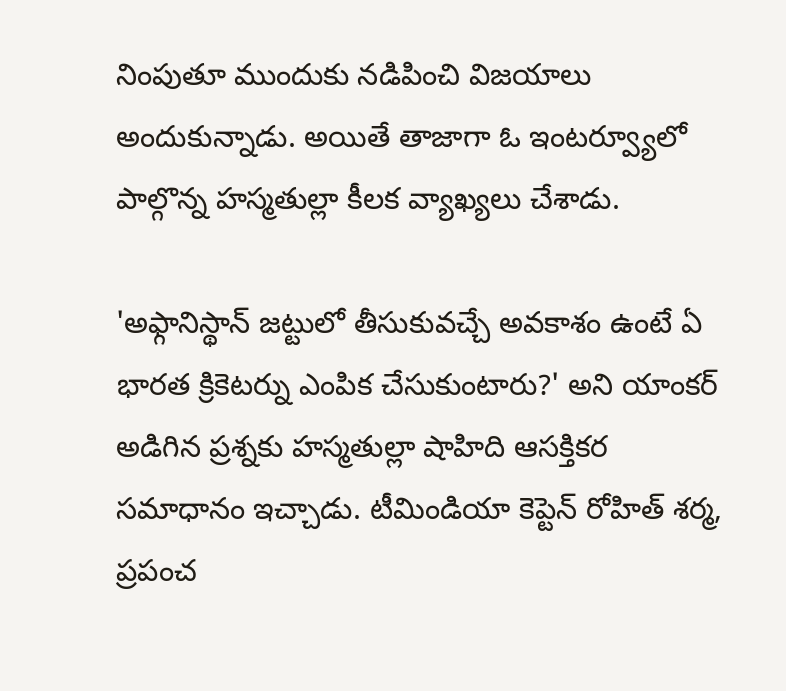నింపుతూ ముందుకు నడిపించి విజయాలు అందుకున్నాడు. అయితే తాజాగా ఓ ఇంటర్వ్యూలో పాల్గొన్న హస్మతుల్లా కీలక వ్యాఖ్యలు చేశాడు.

'అఫ్గానిస్థాన్ జట్టులో తీసుకువచ్చే అవకాశం ఉంటే ఏ భారత క్రికెటర్ను ఎంపిక చేసుకుంటారు?' అని యాంకర్ అడిగిన ప్రశ్నకు హస్మతుల్లా షాహిది ఆసక్తికర సమాధానం ఇచ్చాడు. టీమిండియా కెప్టెన్ రోహిత్ శర్మ, ప్రపంచ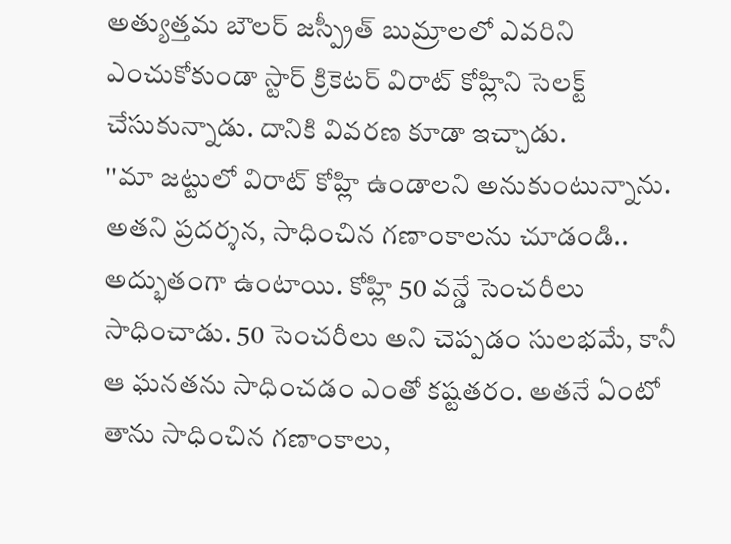అత్యుత్తమ బౌలర్ జస్ప్రీత్ బుమ్రాలలో ఎవరిని ఎంచుకోకుండా స్టార్ క్రికెటర్ విరాట్ కోహ్లిని సెలక్ట్ చేసుకున్నాడు. దానికి వివరణ కూడా ఇచ్చాడు.
''మా జట్టులో విరాట్ కోహ్లి ఉండాలని అనుకుంటున్నాను. అతని ప్రదర్శన, సాధించిన గణాంకాలను చూడండి.. అద్భుతంగా ఉంటాయి. కోహ్లి 50 వన్డే సెంచరీలు సాధించాడు. 50 సెంచరీలు అని చెప్పడం సులభమే, కానీ ఆ ఘనతను సాధించడం ఎంతో కష్టతరం. అతనే ఏంటో తాను సాధించిన గణాంకాలు,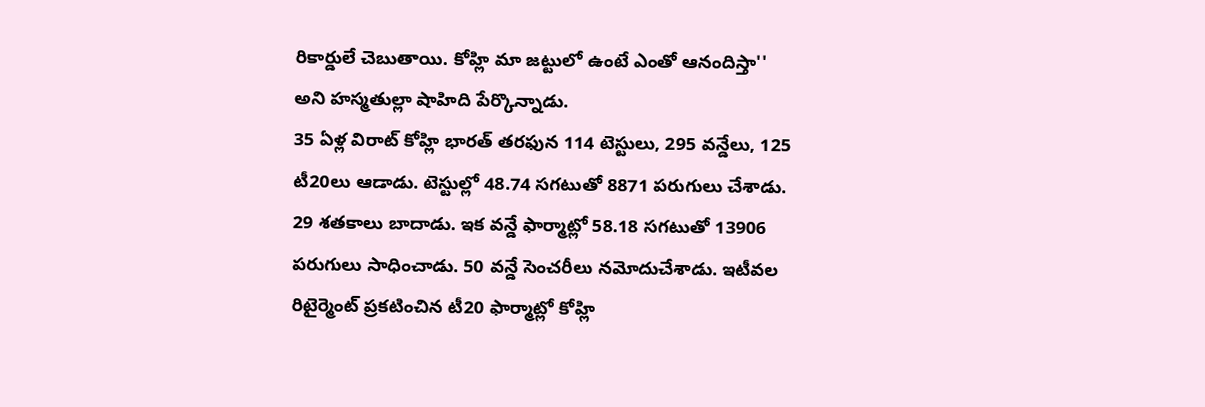రికార్డులే చెబుతాయి. కోహ్లి మా జట్టులో ఉంటే ఎంతో ఆనందిస్తా'' అని హస్మతుల్లా షాహిది పేర్కొన్నాడు.
35 ఏళ్ల విరాట్ కోహ్లి భారత్ తరఫున 114 టెస్టులు, 295 వన్డేలు, 125 టీ20లు ఆడాడు. టెస్టుల్లో 48.74 సగటుతో 8871 పరుగులు చేశాడు. 29 శతకాలు బాదాడు. ఇక వన్డే ఫార్మాట్లో 58.18 సగటుతో 13906 పరుగులు సాధించాడు. 50 వన్డే సెంచరీలు నమోదుచేశాడు. ఇటీవల రిటైర్మెంట్ ప్రకటించిన టీ20 ఫార్మాట్లో కోహ్లి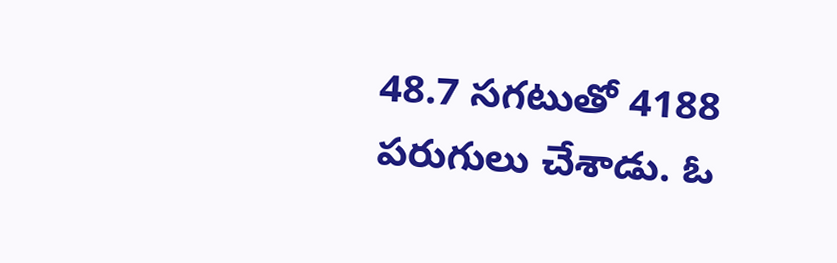48.7 సగటుతో 4188 పరుగులు చేశాడు. ఓ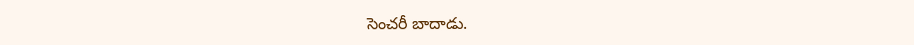సెంచరీ బాదాడు.